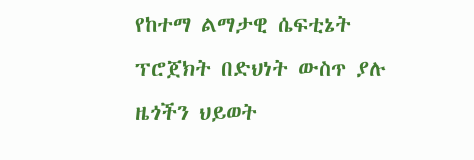የከተማ ልማታዊ ሴፍቲኔት ፕሮጀክት በድህነት ውስጥ ያሉ ዜጎችን ህይወት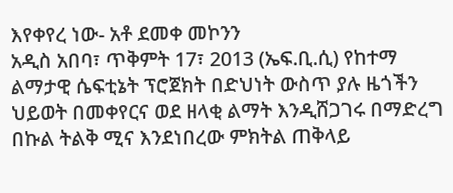እየቀየረ ነው- አቶ ደመቀ መኮንን
አዲስ አበባ፣ ጥቅምት 17፣ 2013 (ኤፍ.ቢ.ሲ) የከተማ ልማታዊ ሴፍቲኔት ፕሮጀክት በድህነት ውስጥ ያሉ ዜጎችን ህይወት በመቀየርና ወደ ዘላቂ ልማት እንዲሸጋገሩ በማድረግ በኩል ትልቅ ሚና እንደነበረው ምክትል ጠቅላይ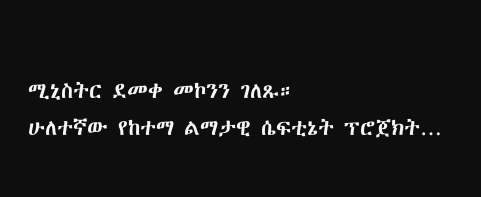ሚኒስትር ደመቀ መኮንን ገለጹ።
ሁለተኛው የከተማ ልማታዊ ሴፍቲኔት ፕሮጀክት…